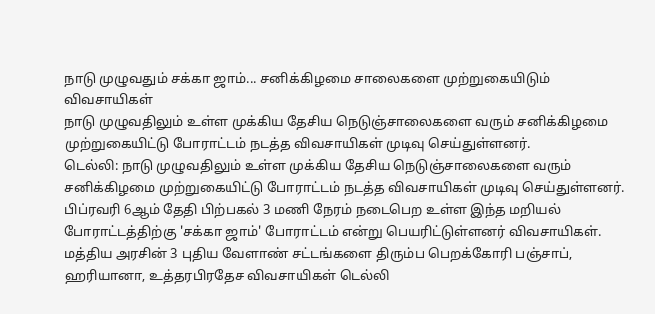நாடு முழுவதும் சக்கா ஜாம்... சனிக்கிழமை சாலைகளை முற்றுகையிடும் விவசாயிகள்
நாடு முழுவதிலும் உள்ள முக்கிய தேசிய நெடுஞ்சாலைகளை வரும் சனிக்கிழமை முற்றுகையிட்டு போராட்டம் நடத்த விவசாயிகள் முடிவு செய்துள்ளனர்.
டெல்லி: நாடு முழுவதிலும் உள்ள முக்கிய தேசிய நெடுஞ்சாலைகளை வரும் சனிக்கிழமை முற்றுகையிட்டு போராட்டம் நடத்த விவசாயிகள் முடிவு செய்துள்ளனர். பிப்ரவரி 6ஆம் தேதி பிற்பகல் 3 மணி நேரம் நடைபெற உள்ள இந்த மறியல் போராட்டத்திற்கு 'சக்கா ஜாம்' போராட்டம் என்று பெயரிட்டுள்ளனர் விவசாயிகள்.
மத்திய அரசின் 3 புதிய வேளாண் சட்டங்களை திரும்ப பெறக்கோரி பஞ்சாப், ஹரியானா, உத்தரபிரதேச விவசாயிகள் டெல்லி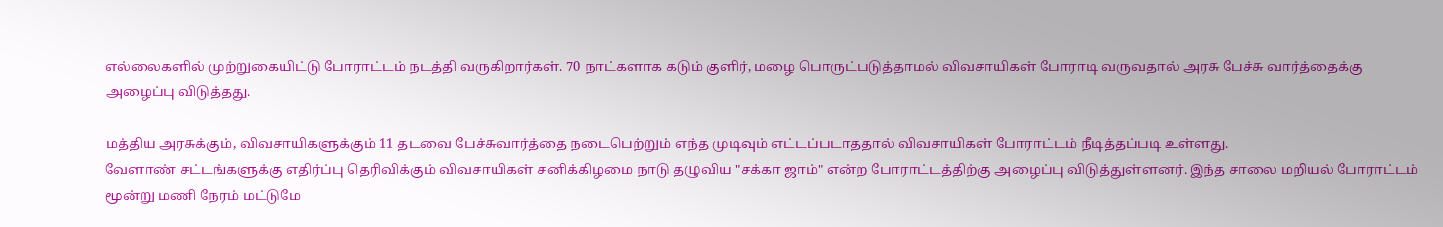எல்லைகளில் முற்றுகையிட்டு போராட்டம் நடத்தி வருகிறார்கள். 70 நாட்களாக கடும் குளிர், மழை பொருட்படுத்தாமல் விவசாயிகள் போராடி வருவதால் அரசு பேச்சு வார்த்தைக்கு அழைப்பு விடுத்தது.

மத்திய அரசுக்கும், விவசாயிகளுக்கும் 11 தடவை பேச்சுவார்த்தை நடைபெற்றும் எந்த முடிவும் எட்டப்படாததால் விவசாயிகள் போராட்டம் நீடித்தப்படி உள்ளது.
வேளாண் சட்டங்களுக்கு எதிர்ப்பு தெரிவிக்கும் விவசாயிகள் சனிக்கிழமை நாடு தழுவிய "சக்கா ஜாம்" என்ற போராட்டத்திற்கு அழைப்பு விடுத்துள்ளனர். இந்த சாலை மறியல் போராட்டம் மூன்று மணி நேரம் மட்டுமே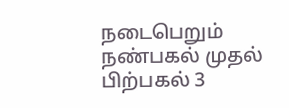நடைபெறும் நண்பகல் முதல் பிற்பகல் 3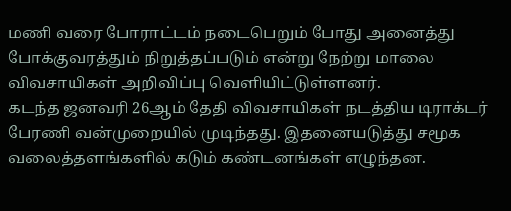மணி வரை போராட்டம் நடைபெறும் போது அனைத்து போக்குவரத்தும் நிறுத்தப்படும் என்று நேற்று மாலை விவசாயிகள் அறிவிப்பு வெளியிட்டுள்ளனர்.
கடந்த ஜனவரி 26ஆம் தேதி விவசாயிகள் நடத்திய டிராக்டர் பேரணி வன்முறையில் முடிந்தது. இதனையடுத்து சமூக வலைத்தளங்களில் கடும் கண்டனங்கள் எழுந்தன.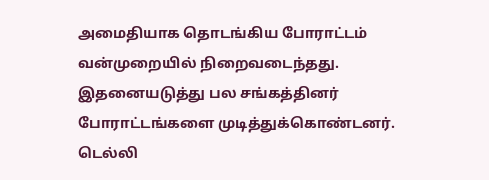அமைதியாக தொடங்கிய போராட்டம் வன்முறையில் நிறைவடைந்தது. இதனையடுத்து பல சங்கத்தினர் போராட்டங்களை முடித்துக்கொண்டனர்.
டெல்லி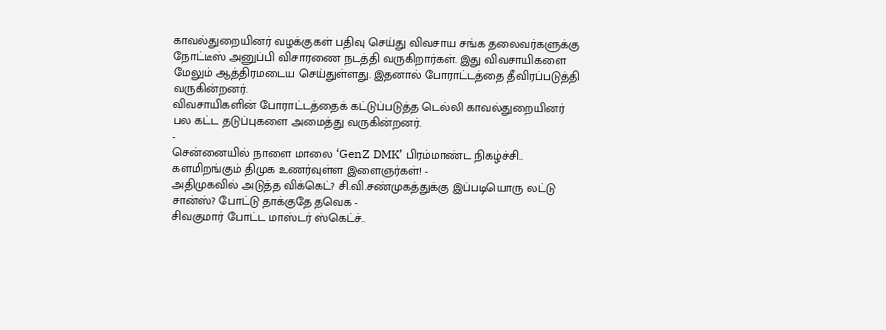காவல்துறையினர் வழக்குகள் பதிவு செய்து விவசாய சங்க தலைவர்களுக்கு நோட்டீஸ் அனுப்பி விசாரணை நடத்தி வருகிறார்கள். இது விவசாயிகளை மேலும் ஆத்திரமடைய செய்துள்ளது. இதனால் போராட்டத்தை தீவிரப்படுத்தி வருகின்றனர்.
விவசாயிகளின் போராட்டத்தைக் கட்டுப்படுத்த டெல்லி காவல்துறையினர் பல கட்ட தடுப்புகளை அமைத்து வருகின்றனர்.
-
சென்னையில் நாளை மாலை ‘GenZ DMK’ பிரம்மாண்ட நிகழ்ச்சி.. களமிறங்கும் திமுக உணர்வுள்ள இளைஞர்கள்! -
அதிமுகவில் அடுத்த விக்கெட்? சி.வி.சண்முகத்துக்கு இப்படியொரு லட்டு சான்ஸ்? போட்டு தாக்குதே தவெக -
சிவகுமார் போட்ட மாஸ்டர் ஸ்கெட்ச்..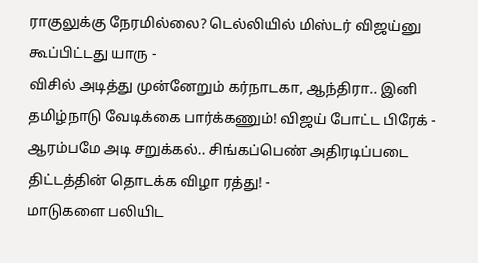ராகுலுக்கு நேரமில்லை? டெல்லியில் மிஸ்டர் விஜய்னு கூப்பிட்டது யாரு -
விசில் அடித்து முன்னேறும் கர்நாடகா, ஆந்திரா.. இனி தமிழ்நாடு வேடிக்கை பார்க்கணும்! விஜய் போட்ட பிரேக் -
ஆரம்பமே அடி சறுக்கல்.. சிங்கப்பெண் அதிரடிப்படை திட்டத்தின் தொடக்க விழா ரத்து! -
மாடுகளை பலியிட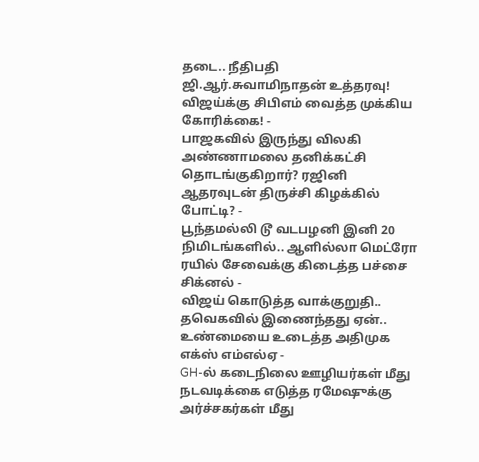தடை.. நீதிபதி ஜி.ஆர்.சுவாமிநாதன் உத்தரவு! விஜய்க்கு சிபிஎம் வைத்த முக்கிய கோரிக்கை! -
பாஜகவில் இருந்து விலகி அண்ணாமலை தனிக்கட்சி தொடங்குகிறார்? ரஜினி ஆதரவுடன் திருச்சி கிழக்கில் போட்டி? -
பூந்தமல்லி டூ வடபழனி இனி 20 நிமிடங்களில்.. ஆளில்லா மெட்ரோ ரயில் சேவைக்கு கிடைத்த பச்சை சிக்னல் -
விஜய் கொடுத்த வாக்குறுதி.. தவெகவில் இணைந்தது ஏன்.. உண்மையை உடைத்த அதிமுக எக்ஸ் எம்எல்ஏ -
GH-ல் கடைநிலை ஊழியர்கள் மீது நடவடிக்கை எடுத்த ரமேஷுக்கு அர்ச்சகர்கள் மீது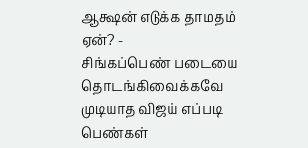ஆக்ஷன் எடுக்க தாமதம் ஏன்? -
சிங்கப்பெண் படையை தொடங்கிவைக்கவே முடியாத விஜய் எப்படி பெண்கள்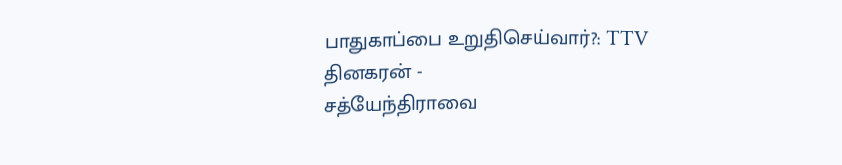பாதுகாப்பை உறுதிசெய்வார்?: TTV தினகரன் -
சத்யேந்திராவை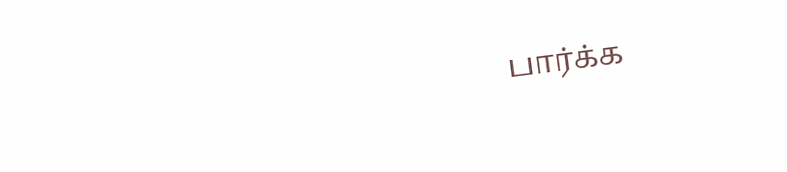பார்க்க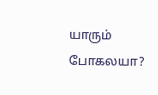யாரும் போகலயா?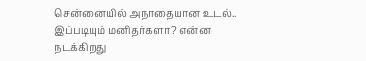சென்னையில் அநாதையான உடல்.. இப்படியும் மனிதர்களா? என்ன நடக்கிறது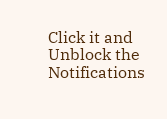Click it and Unblock the Notifications